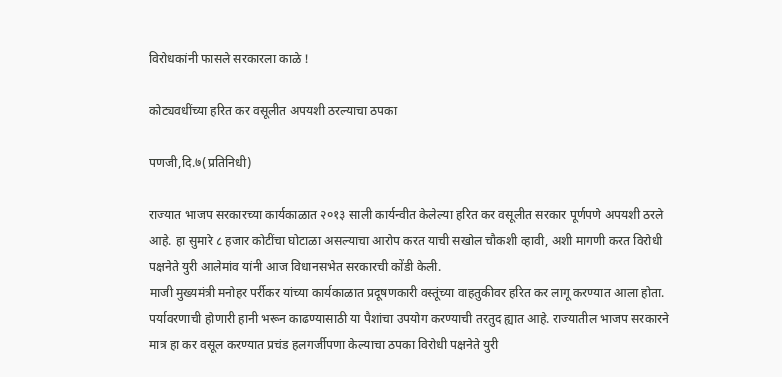विरोधकांनी फासले सरकारला काळे !

कोट्यवधींच्या हरित कर वसूलीत अपयशी ठरल्याचा ठपका

पणजी,दि.७(प्रतिनिधी)

राज्यात भाजप सरकारच्या कार्यकाळात २०१३ साली कार्यन्वीत केलेल्या हरित कर वसूलीत सरकार पूर्णपणे अपयशी ठरले आहे. हा सुमारे ८ हजार कोटींचा घोटाळा असल्याचा आरोप करत याची सखोल चौकशी व्हावी, अशी मागणी करत विरोधी पक्षनेते युरी आलेमांव यांनी आज विधानसभेत सरकारची कोंडी केली.
माजी मुख्यमंत्री मनोहर पर्रीकर यांच्या कार्यकाळात प्रदूषणकारी वस्तूंच्या वाहतुकीवर हरित कर लागू करण्यात आला होता. पर्यावरणाची होणारी हानी भरून काढण्यासाठी या पैशांचा उपयोग करण्याची तरतुद ह्यात आहे. राज्यातील भाजप सरकारने मात्र हा कर वसूल करण्यात प्रचंड हलगर्जीपणा केल्याचा ठपका विरोधी पक्षनेते युरी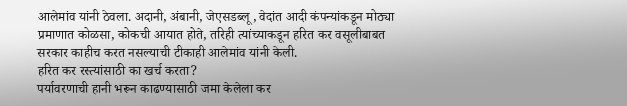आलेमांव यांनी ठेवला. अदानी, अंबानी, जेएसडब्लू, वेदांत आदी कंपन्यांकडून मोठ्या प्रमाणात कोळसा, कोकची आयात होते, तरिही त्यांच्याकडून हरित कर वसूलीबाबत सरकार काहीच करत नसल्याची टीकाही आलेमांव यांनी केली.
हरित कर रस्त्यांसाठी का खर्च करता?
पर्यावरणाची हानी भरून काढण्यासाठी जमा केलेला कर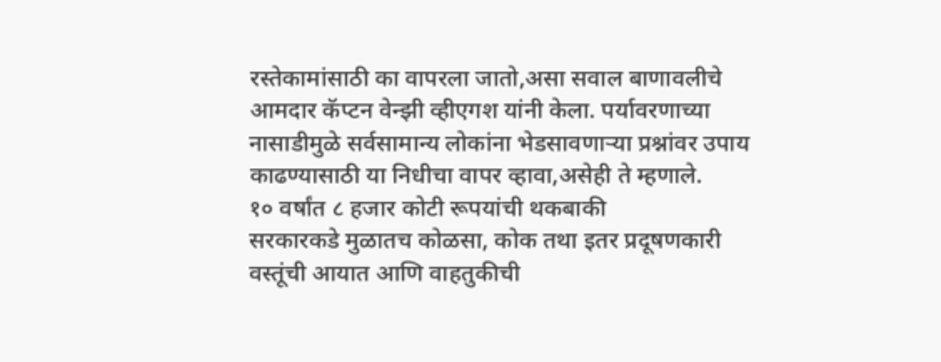रस्तेकामांसाठी का वापरला जातो,असा सवाल बाणावलीचे आमदार कॅप्टन वेन्झी व्हीएगश यांनी केला. पर्यावरणाच्या नासाडीमुळे सर्वसामान्य लोकांना भेडसावणाऱ्या प्रश्नांवर उपाय काढण्यासाठी या निधीचा वापर व्हावा,असेही ते म्हणाले.
१० वर्षांत ८ हजार कोटी रूपयांची थकबाकी
सरकारकडे मुळातच कोळसा, कोक तथा इतर प्रदूषणकारी वस्तूंची आयात आणि वाहतुकीची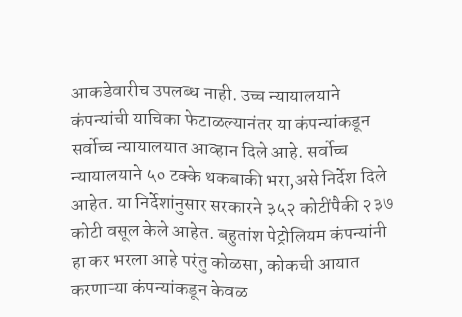आकडेवारीच उपलब्ध नाही. उच्च न्यायालयाने कंपन्यांची याचिका फेटाळल्यानंतर या कंपन्यांकडून सर्वोच्च न्यायालयात आव्हान दिले आहे. सर्वोच्च न्यायालयाने ५० टक्के थकबाकी भरा,असे निर्देश दिले आहेत. या निर्देशांनुसार सरकारने ३५२ कोटींपैकी २३७ कोटी वसूल केले आहेत. बहुतांश पेट्रोलियम कंपन्यांनी हा कर भरला आहे परंतु कोळसा, कोकची आयात करणाऱ्या कंपन्यांकडून केवळ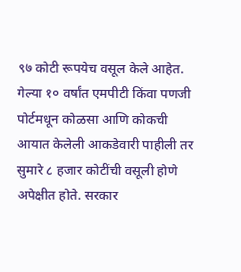९७ कोटी रूपयेच वसूल केले आहेत. गेल्या १० वर्षांत एमपीटी किंवा पणजी पोर्टमधून कोळसा आणि कोकची आयात केलेली आकडेवारी पाहीली तर सुमारे ८ हजार कोटींची वसूली होणे अपेक्षीत होते. सरकार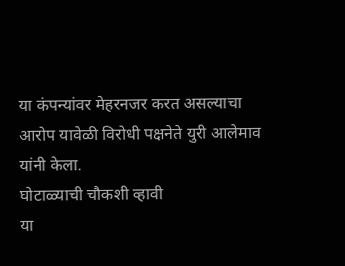या कंपन्यांवर मेहरनजर करत असल्याचा आरोप यावेळी विरोधी पक्षनेते युरी आलेमाव यांनी केला.
घोटाळ्याची चौकशी व्हावी
या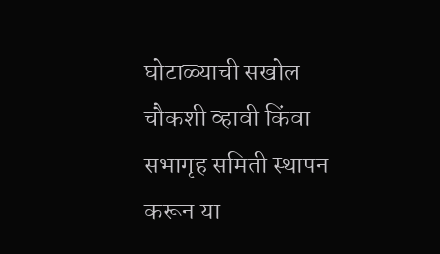घोटाळ्याची सखोल चौकशी व्हावी किंवा सभागृह समिती स्थापन करून या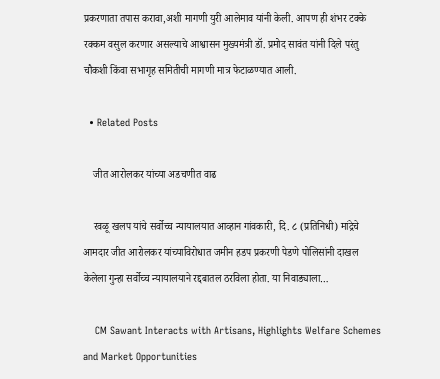प्रकरणाता तपास करावा,अशी मागणी युरी आलेमाव यांनी केली. आपण ही शंभर टक्के रक्कम वसुल करणार असल्याचे आश्वासन मुख्यमंत्री डॉ. प्रमोद सावंत यांनी दिले परंतु चौकशी किंवा सभागृह समितीची मागणी मात्र फेटाळण्यात आली.

  • Related Posts

    जीत आरोलकर यांच्या अडचणीत वाढ

    रवळू खलप यांचे सर्वोच्च न्यायालयात आव्हान गांवकारी, दि. ८ (प्रतिनिधी) मांद्रेचे आमदार जीत आरोलकर यांच्याविरोधात जमीन हडप प्रकरणी पेडणे पोलिसांनी दाखल केलेला गुन्हा सर्वोच्च न्यायालयाने रद्दबातल ठरविला होता. या निवाड्याला…

    CM Sawant Interacts with Artisans, Highlights Welfare Schemes and Market Opportunities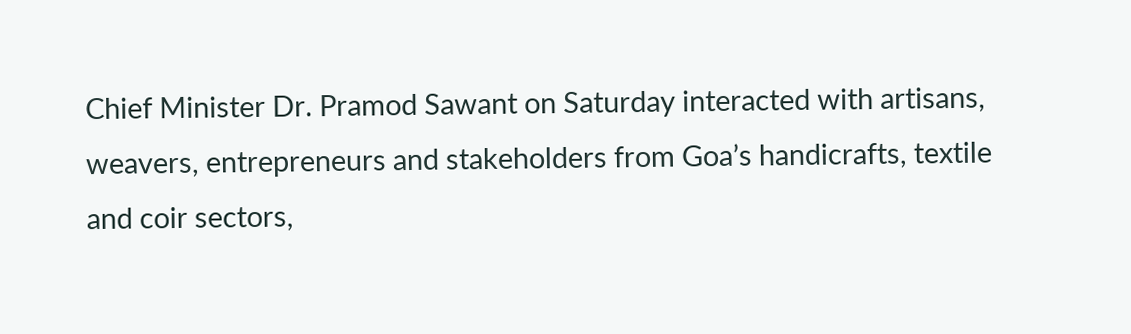Chief Minister Dr. Pramod Sawant on Saturday interacted with artisans, weavers, entrepreneurs and stakeholders from Goa’s handicrafts, textile and coir sectors,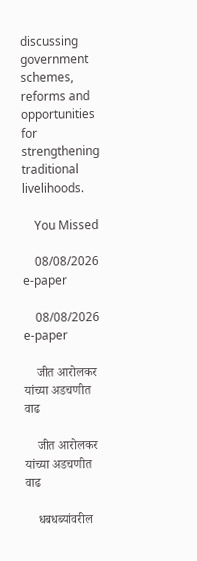discussing government schemes, reforms and opportunities for strengthening traditional livelihoods.

    You Missed

    08/08/2026 e-paper

    08/08/2026 e-paper

    जीत आरोलकर यांच्या अडचणीत वाढ

    जीत आरोलकर यांच्या अडचणीत वाढ

    धबधब्यांवरील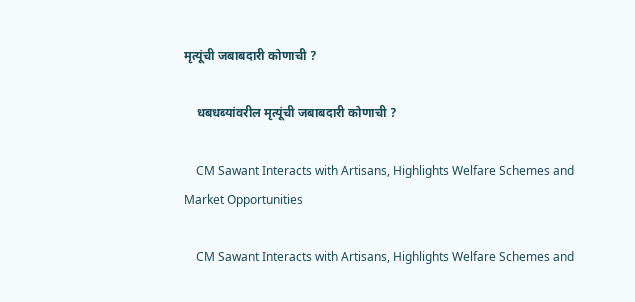मृत्यूंची जबाबदारी कोणाची ?

    धबधब्यांवरील मृत्यूंची जबाबदारी कोणाची ?

    CM Sawant Interacts with Artisans, Highlights Welfare Schemes and Market Opportunities

    CM Sawant Interacts with Artisans, Highlights Welfare Schemes and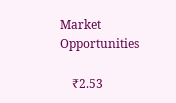Market Opportunities

    ₹2.53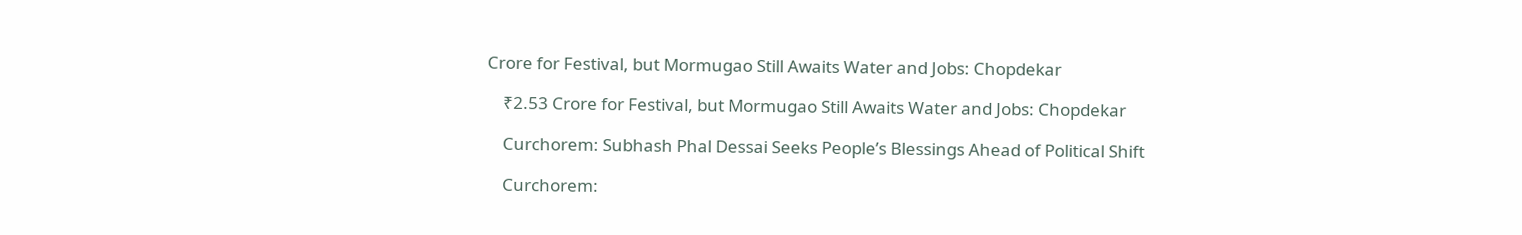Crore for Festival, but Mormugao Still Awaits Water and Jobs: Chopdekar

    ₹2.53 Crore for Festival, but Mormugao Still Awaits Water and Jobs: Chopdekar

    Curchorem: Subhash Phal Dessai Seeks People’s Blessings Ahead of Political Shift

    Curchorem: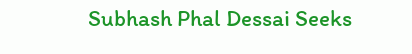Subhash Phal Dessai Seeks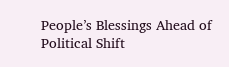People’s Blessings Ahead of Political Shift